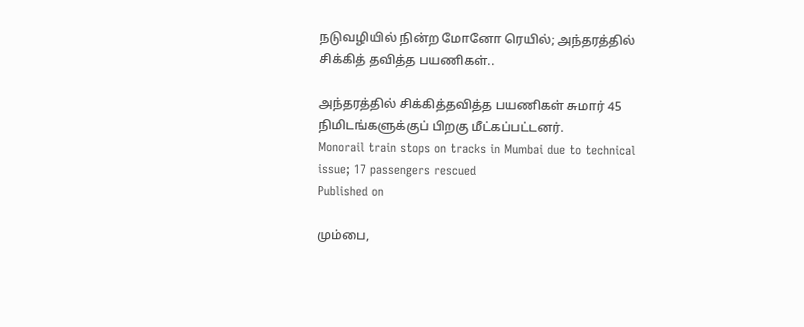நடுவழியில் நின்ற மோனோ ரெயில்; அந்தரத்தில் சிக்கித் தவித்த பயணிகள்..

அந்தரத்தில் சிக்கித்தவித்த பயணிகள் சுமார் 45 நிமிடங்களுக்குப் பிறகு மீட்கப்பட்டனர்.
Monorail train stops on tracks in Mumbai due to technical issue; 17 passengers rescued
Published on

மும்பை,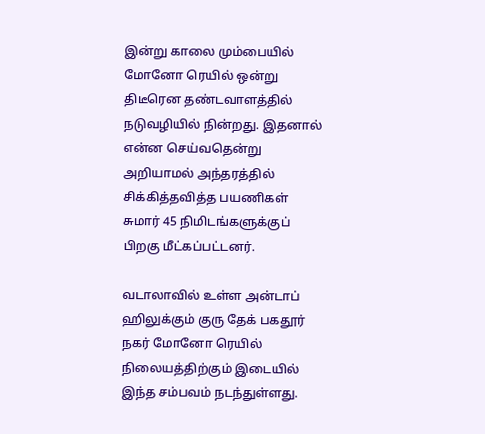இன்று காலை மும்பையில் மோனோ ரெயில் ஒன்று திடீரென தண்டவாளத்தில் நடுவழியில் நின்றது. இதனால் என்ன செய்வதென்று அறியாமல் அந்தரத்தில் சிக்கித்தவித்த பயணிகள் சுமார் 45 நிமிடங்களுக்குப் பிறகு மீட்கப்பட்டனர்.

வடாலாவில் உள்ள அன்டாப் ஹிலுக்கும் குரு தேக் பகதூர் நகர் மோனோ ரெயில் நிலையத்திற்கும் இடையில் இந்த சம்பவம் நடந்துள்ளது.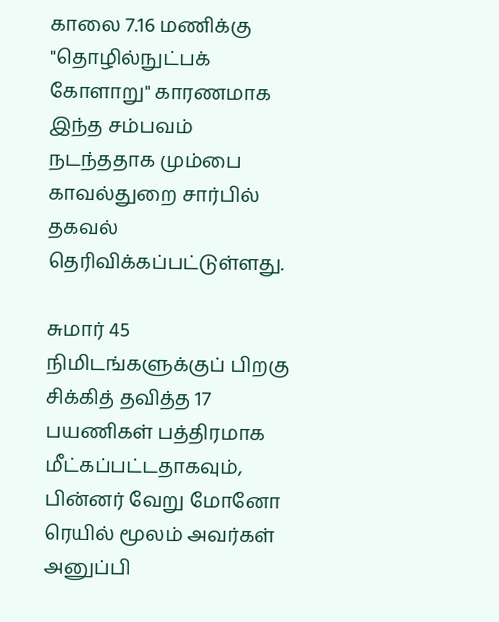காலை 7.16 மணிக்கு "தொழில்நுட்பக் கோளாறு" காரணமாக இந்த சம்பவம் நடந்ததாக மும்பை காவல்துறை சார்பில் தகவல் தெரிவிக்கப்பட்டுள்ளது.

சுமார் 45 நிமிடங்களுக்குப் பிறகு சிக்கித் தவித்த 17 பயணிகள் பத்திரமாக மீட்கப்பட்டதாகவும், பின்னர் வேறு மோனோ ரெயில் மூலம் அவர்கள் அனுப்பி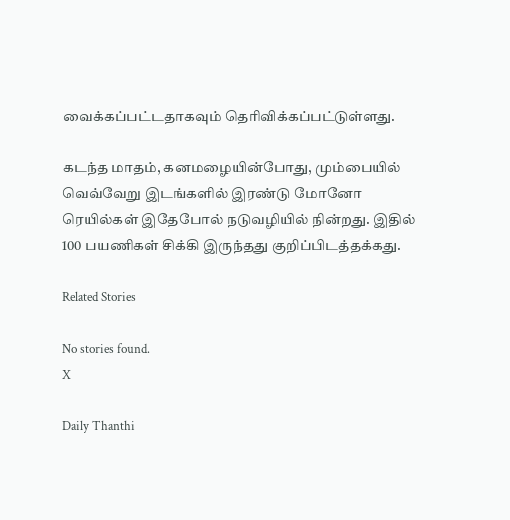வைக்கப்பட்டதாகவும் தெரிவிக்கப்பட்டுள்ளது.

கடந்த மாதம், கனமழையின்போது, மும்பையில் வெவ்வேறு இடங்களில் இரண்டு மோனோ ரெயில்கள் இதேபோல் நடுவழியில் நின்றது. இதில் 100 பயணிகள் சிக்கி இருந்தது குறிப்பிடத்தக்கது.

Related Stories

No stories found.
X

Daily Thanthi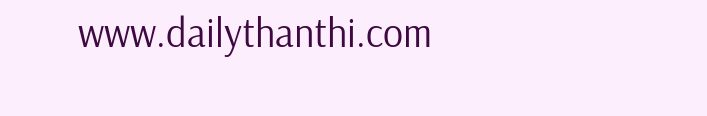www.dailythanthi.com